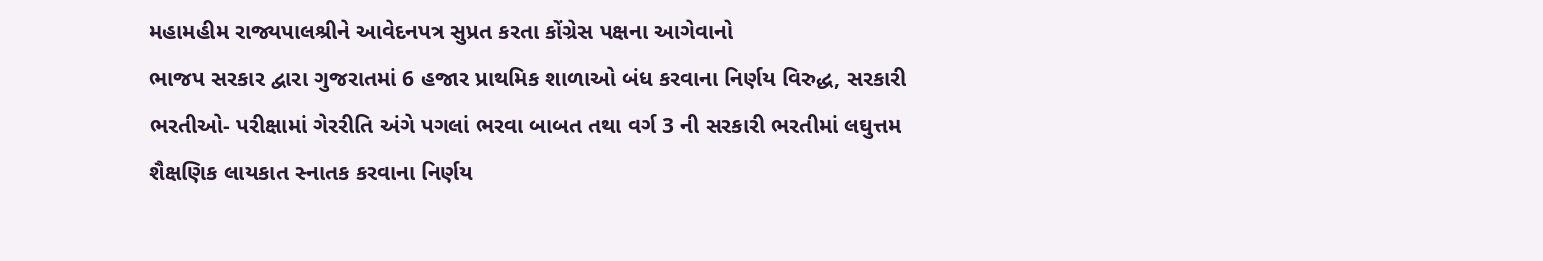મહામહીમ રાજ્યપાલશ્રીને આવેદનપત્ર સુપ્રત કરતા કોંગ્રેસ પક્ષના આગેવાનો
ભાજપ સરકાર દ્વારા ગુજરાતમાં 6 હજાર પ્રાથમિક શાળાઓ બંધ કરવાના નિર્ણય વિરુદ્ધ, સરકારી ભરતીઓ- પરીક્ષામાં ગેરરીતિ અંગે પગલાં ભરવા બાબત તથા વર્ગ 3 ની સરકારી ભરતીમાં લઘુત્તમ શૈક્ષણિક લાયકાત સ્નાતક કરવાના નિર્ણય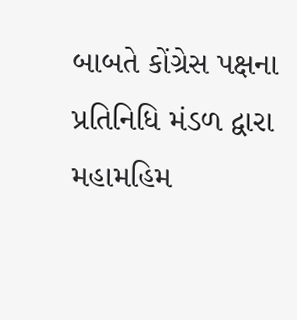બાબતે કોંગ્રેસ પક્ષના પ્રતિનિધિ મંડળ દ્વારા મહામહિમ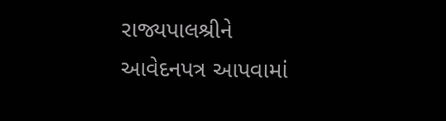રાજ્યપાલશ્રીને આવેદનપત્ર આપવામાં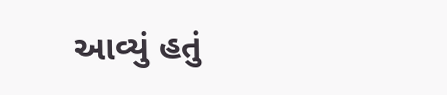આવ્યું હતું